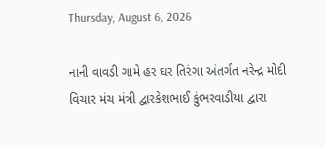Thursday, August 6, 2026

નાની વાવડી ગામે હર ઘર તિરંગા અંતર્ગત નરેન્દ્ર મોદી વિચાર મંચ મંત્રી દ્વારકેશભાઈ કુંભરવાડીયા દ્વારા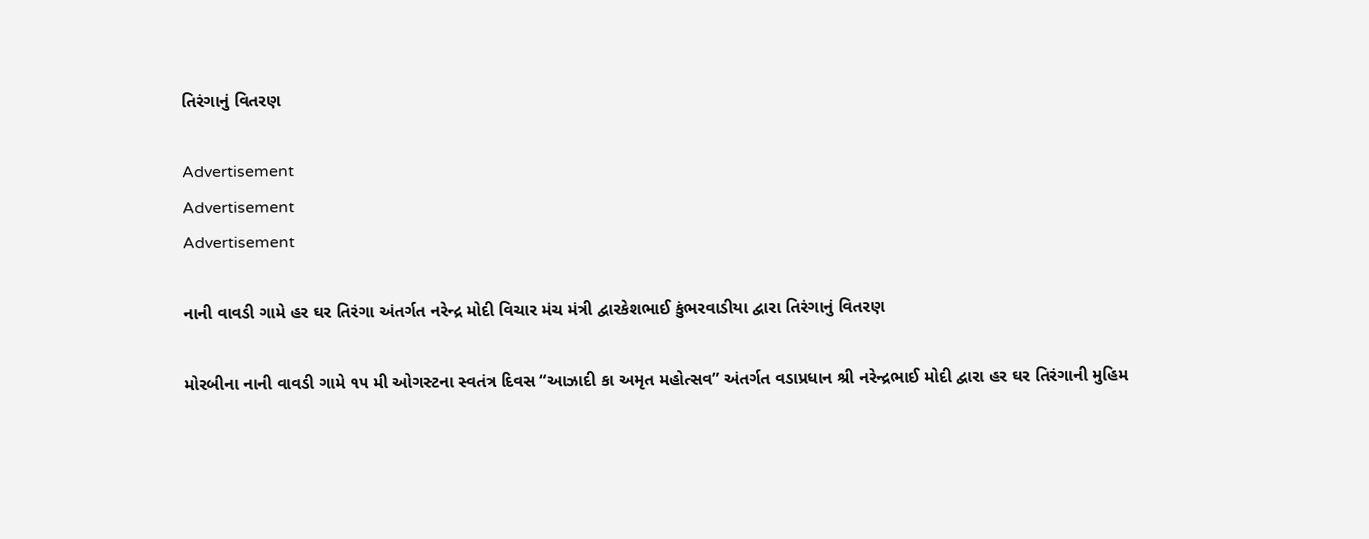તિરંગાનું વિતરણ

Advertisement
Advertisement
Advertisement

નાની વાવડી ગામે હર ઘર તિરંગા અંતર્ગત નરેન્દ્ર મોદી વિચાર મંચ મંત્રી દ્વારકેશભાઈ કુંભરવાડીયા દ્વારા તિરંગાનું વિતરણ

મોરબીના નાની વાવડી ગામે ૧૫ મી ઓગસ્ટના સ્વતંત્ર દિવસ “આઝાદી કા અમૃત મહોત્સવ” અંતર્ગત વડાપ્રધાન શ્રી નરેન્દ્રભાઈ મોદી દ્વારા હર ઘર તિરંગાની મુહિમ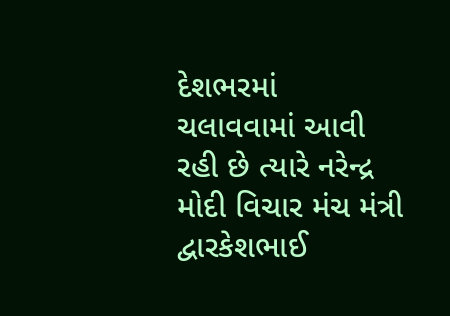દેશભરમાં ચલાવવામાં આવી રહી છે ત્યારે નરેન્દ્ર મોદી વિચાર મંચ મંત્રી દ્વારકેશભાઈ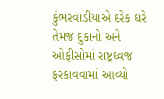કુંભરવાડીયાએ દરેક ઘરે તેમજ દુકાનો અને ઓફીસોમાં રાષ્ટ્રઘ્વજ ફરકાવવામાં આવ્યો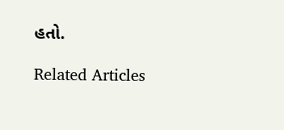હતો.

Related Articles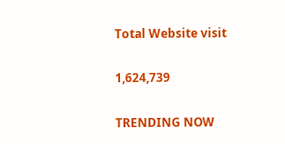Total Website visit

1,624,739

TRENDING NOW